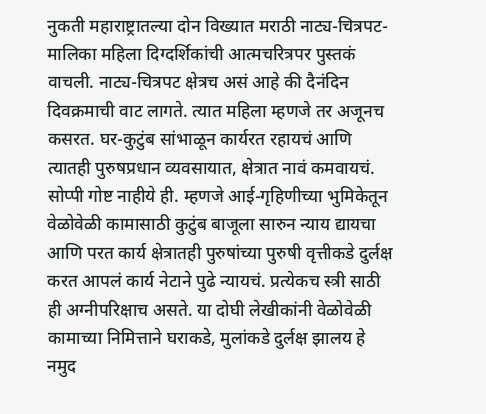नुकती महाराष्ट्रातल्या दोन विख्यात मराठी नाट्य-चित्रपट-मालिका महिला दिग्दर्शिकांची आत्मचरित्रपर पुस्तकं वाचली. नाट्य-चित्रपट क्षेत्रच असं आहे की दैनंदिन दिवक्रमाची वाट लागते. त्यात महिला म्हणजे तर अजूनच कसरत. घर-कुटुंब सांभाळून कार्यरत रहायचं आणि त्यातही पुरुषप्रधान व्यवसायात, क्षेत्रात नावं कमवायचं. सोप्पी गोष्ट नाहीये ही. म्हणजे आई-गृहिणीच्या भुमिकेतून वेळोवेळी कामासाठी कुटुंब बाजूला सारुन न्याय द्यायचा आणि परत कार्य क्षेत्रातही पुरुषांच्या पुरुषी वृत्तीकडे दुर्लक्ष करत आपलं कार्य नेटाने पुढे न्यायचं. प्रत्येकच स्त्री साठी ही अग्नीपरिक्षाच असते. या दोघी लेखीकांनी वेळोवेळी कामाच्या निमित्ताने घराकडे, मुलांकडे दुर्लक्ष झालय हे नमुद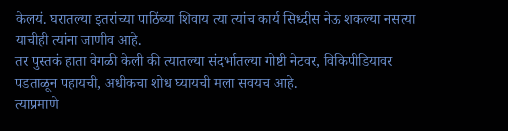केलयं. घरातल्या इतरांच्या पाठिंब्या शिवाय त्या त्यांच कार्य सिध्दीस नेऊ शकल्या नसत्या याचीही त्यांना जाणीव आहे.
तर पुस्तकं हाता वेगळी केली की त्यातल्या संदर्भातल्या गोष्टी नेटवर, विकिपीडियावर पडताळून पहायची, अधीकचा शोध घ्यायची मला सवयच आहे.
त्याप्रमाणे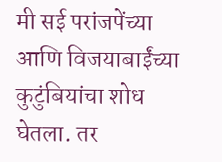मी सई परांजपेंच्या आणि विजयाबाईंच्या कुटुंबियांचा शोध घेतला. तर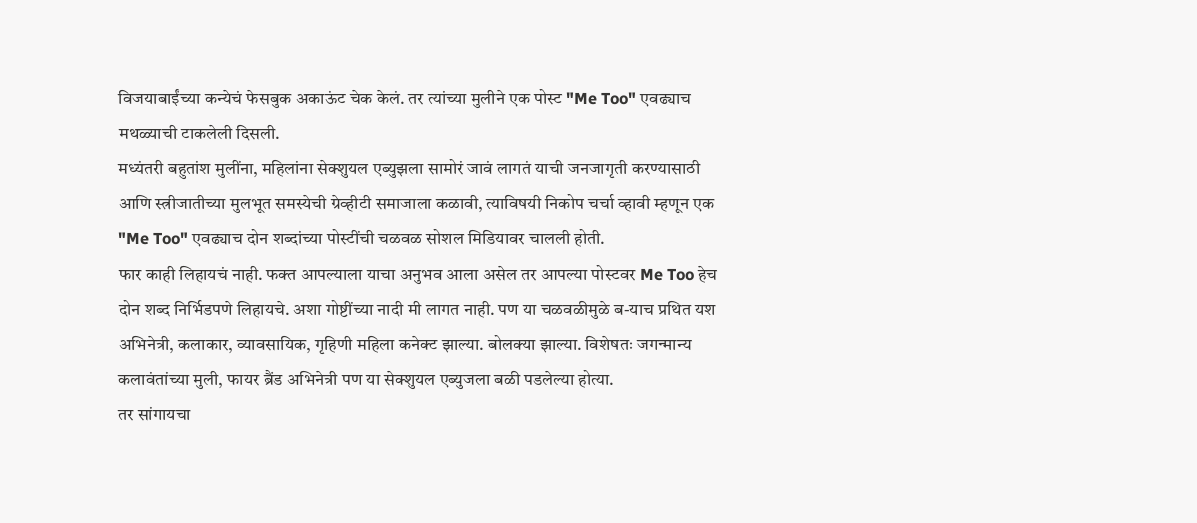विजयाबाईंच्या कन्येचं फेसबुक अकाऊंट चेक केलं. तर त्यांच्या मुलीने एक पोस्ट "Me Too" एवढ्याच मथळ्याची टाकलेली दिसली.
मध्यंतरी बहुतांश मुलींना, महिलांना सेक्शुयल एब्युझला सामोरं जावं लागतं याची जनजागृती करण्यासाठी आणि स्त्रीजातीच्या मुलभूत समस्येची ग्रेव्हीटी समाजाला कळावी, त्याविषयी निकोप चर्चा व्हावी म्हणून एक "Me Too" एवढ्याच दोन शब्दांच्या पोस्टींची चळवळ सोशल मिडियावर चालली होती.
फार काही लिहायचं नाही. फक्त आपल्याला याचा अनुभव आला असेल तर आपल्या पोस्टवर Me Too हेच दोन शब्द निर्भिडपणे लिहायचे. अशा गोष्टींच्या नादी मी लागत नाही. पण या चळवळीमुळे ब-याच प्रथित यश अभिनेत्री, कलाकार, व्यावसायिक, गृहिणी महिला कनेक्ट झाल्या. बोलक्या झाल्या. विशेषतः जगन्मान्य कलावंतांच्या मुली, फायर ब्रैंड अभिनेत्री पण या सेक्शुयल एब्युजला बळी पडलेल्या होत्या.
तर सांगायचा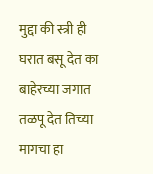मुद्दा की स्त्री ही घरात बसू देत का बाहेरच्या जगात तळपू देत तिच्या मागचा हा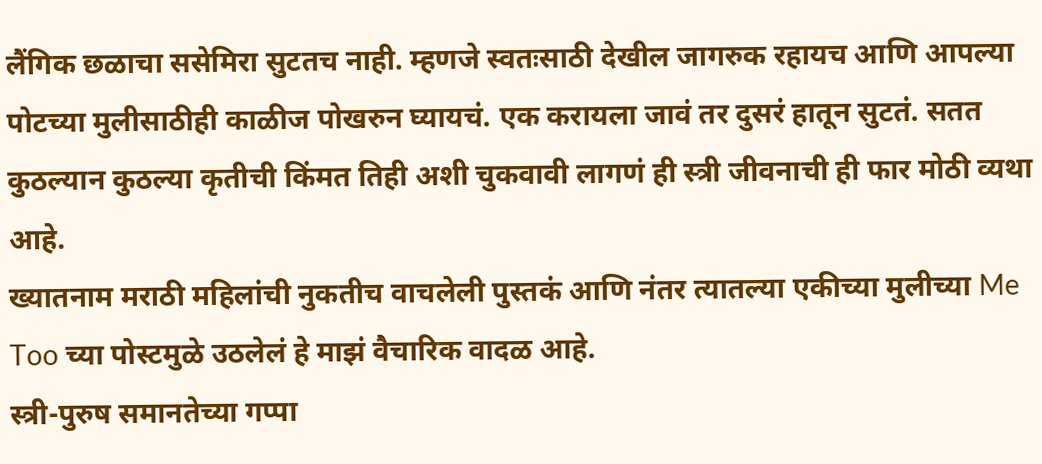लैंगिक छळाचा ससेमिरा सुटतच नाही. म्हणजे स्वतःसाठी देखील जागरुक रहायच आणि आपल्या पोटच्या मुलीसाठीही काळीज पोखरुन घ्यायचं. एक करायला जावं तर दुसरं हातून सुटतं. सतत कुठल्यान कुठल्या कृतीची किंमत तिही अशी चुकवावी लागणं ही स्त्री जीवनाची ही फार मोठी व्यथा आहे.
ख्यातनाम मराठी महिलांची नुकतीच वाचलेली पुस्तकं आणि नंतर त्यातल्या एकीच्या मुलीच्या Me Too च्या पोस्टमुळे उठलेलं हे माझं वैचारिक वादळ आहे.
स्त्री-पुरुष समानतेच्या गप्पा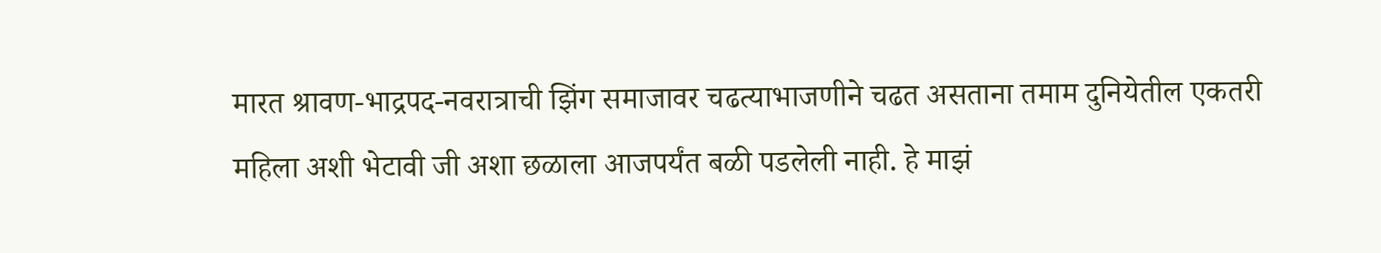मारत श्रावण-भाद्रपद-नवरात्राची झिंग समाजावर चढत्याभाजणीने चढत असताना तमाम दुनियेतील एकतरी महिला अशी भेटावी जी अशा छळाला आजपर्यंत बळी पडलेली नाही. हे माझं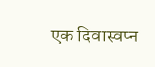एक दिवास्वप्न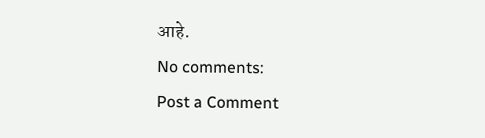आहे.
No comments:
Post a Comment